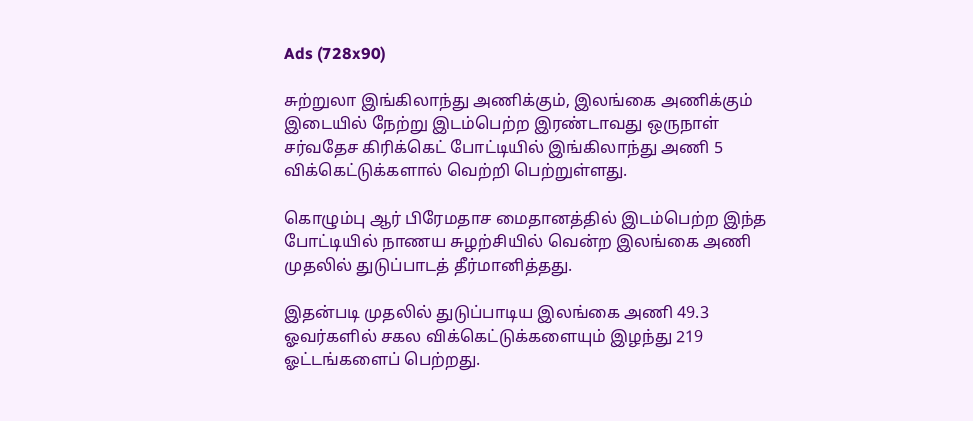Ads (728x90)

சுற்றுலா இங்கிலாந்து அணிக்கும், இலங்கை அணிக்கும் இடையில் நேற்று இடம்பெற்ற இரண்டாவது ஒருநாள் சர்வதேச கிரிக்கெட் போட்டியில் இங்கிலாந்து அணி 5 விக்கெட்டுக்களால் வெற்றி பெற்றுள்ளது.

கொழும்பு ஆர் பிரேமதாச மைதானத்தில் இடம்பெற்ற இந்த போட்டியில் நாணய சுழற்சியில் வென்ற இலங்கை அணி முதலில் துடுப்பாடத் தீர்மானித்தது.

இதன்படி முதலில் துடுப்பாடிய இலங்கை அணி 49.3 ஓவர்களில் சகல விக்கெட்டுக்களையும் இழந்து 219 ஓட்டங்களைப் பெற்றது.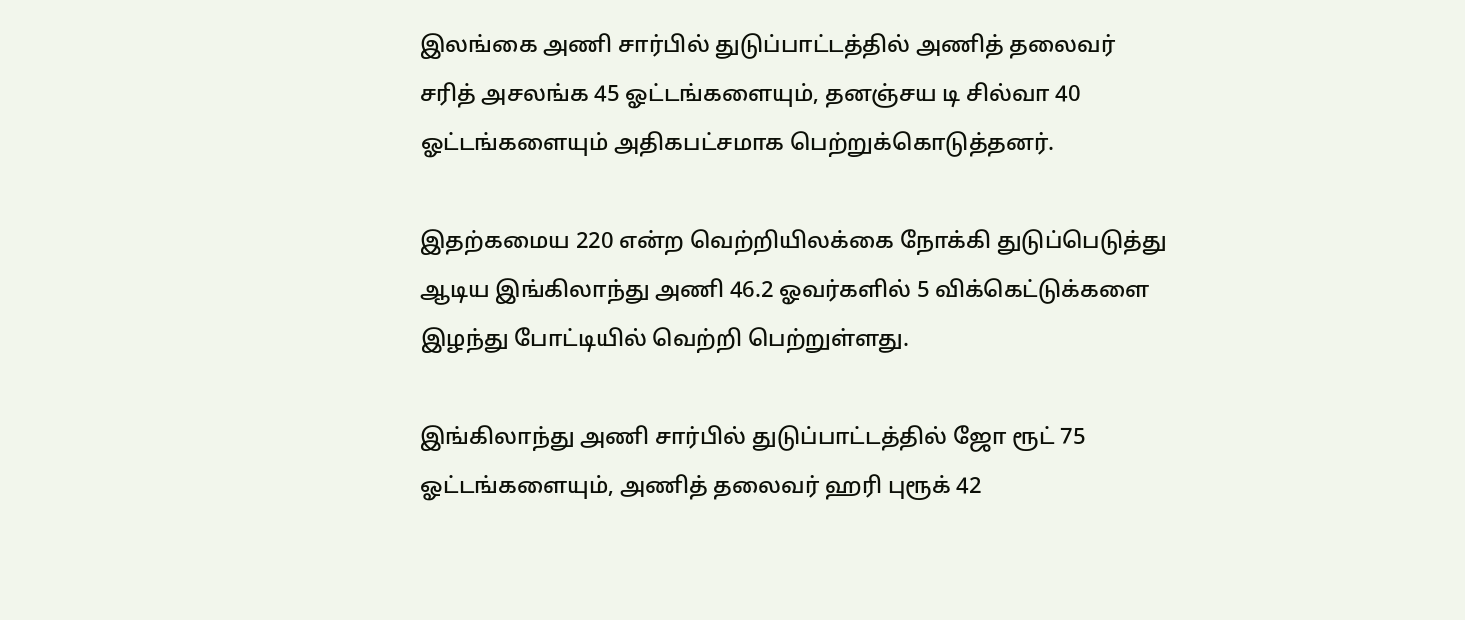இலங்கை அணி சார்பில் துடுப்பாட்டத்தில் அணித் தலைவர் சரித் அசலங்க 45 ஓட்டங்களையும், தனஞ்சய டி சில்வா 40 ஓட்டங்களையும் அதிகபட்சமாக பெற்றுக்கொடுத்தனர்.

இதற்கமைய 220 என்ற வெற்றியிலக்கை நோக்கி துடுப்பெடுத்து ஆடிய இங்கிலாந்து அணி 46.2 ஓவர்களில் 5 விக்கெட்டுக்களை இழந்து போட்டியில் வெற்றி பெற்றுள்ளது.

இங்கிலாந்து அணி சார்பில் துடுப்பாட்டத்தில் ஜோ ரூட் 75 ஓட்டங்களையும், அணித் தலைவர் ஹரி புரூக் 42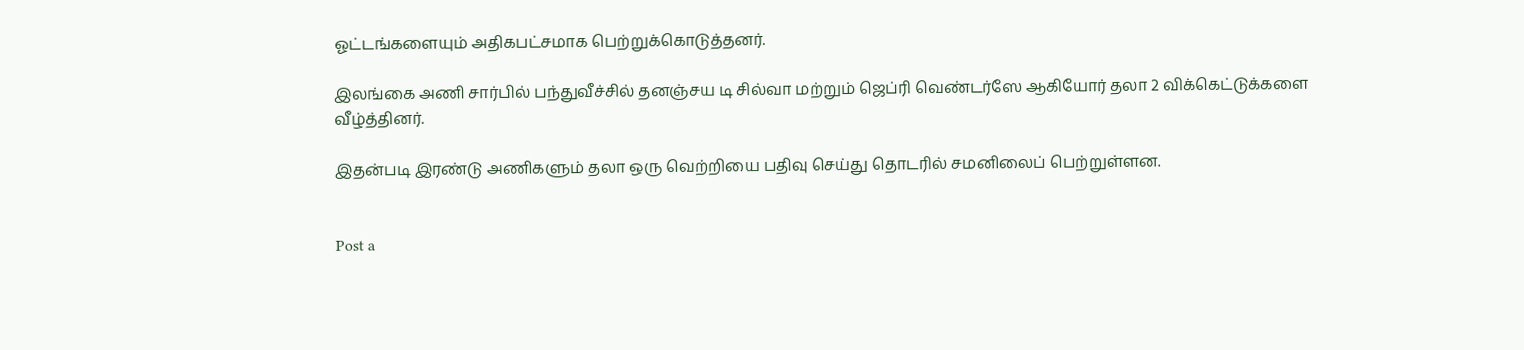ஓட்டங்களையும் அதிகபட்சமாக பெற்றுக்கொடுத்தனர்.

இலங்கை அணி சார்பில் பந்துவீச்சில் தனஞ்சய டி சில்வா மற்றும் ஜெப்ரி வெண்டர்ஸே ஆகியோர் தலா 2 விக்கெட்டுக்களை வீழ்த்தினர்.

இதன்படி இரண்டு அணிகளும் தலா ஒரு வெற்றியை பதிவு செய்து தொடரில் சமனிலைப் பெற்றுள்ளன.


Post a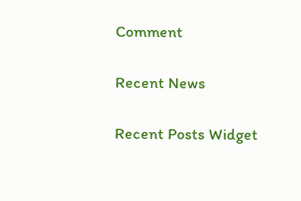Comment

Recent News

Recent Posts Widget